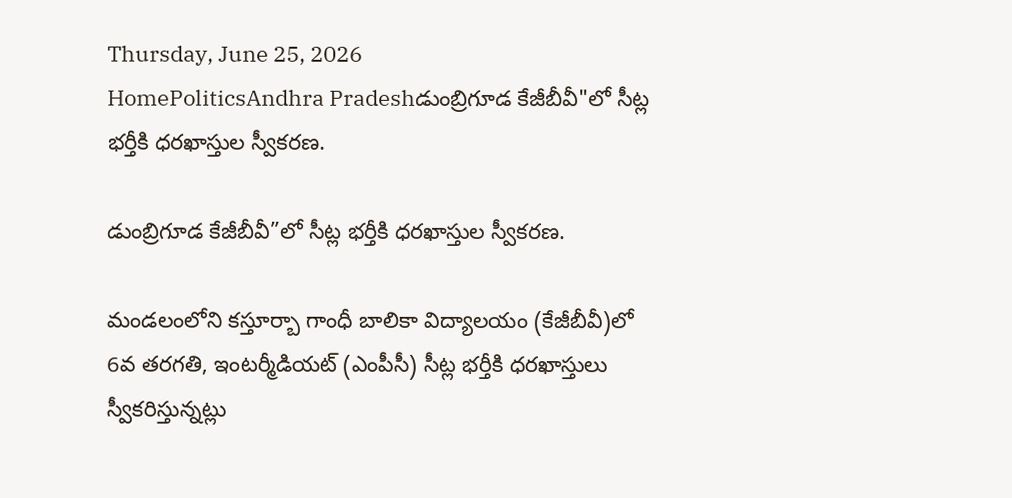Thursday, June 25, 2026
HomePoliticsAndhra Pradeshడుంబ్రిగూడ కేజీబీవీ"లో సీట్ల భర్తీకి ధరఖాస్తుల స్వీకరణ.

డుంబ్రిగూడ కేజీబీవీ”లో సీట్ల భర్తీకి ధరఖాస్తుల స్వీకరణ.

మండలంలోని కస్తూర్బా గాంధీ బాలికా విద్యాలయం (కేజీబీవీ)లో 6వ తరగతి, ఇంటర్మీడియట్ (ఎంపీసీ) సీట్ల భర్తీకి ధరఖాస్తులు స్వీకరిస్తున్నట్లు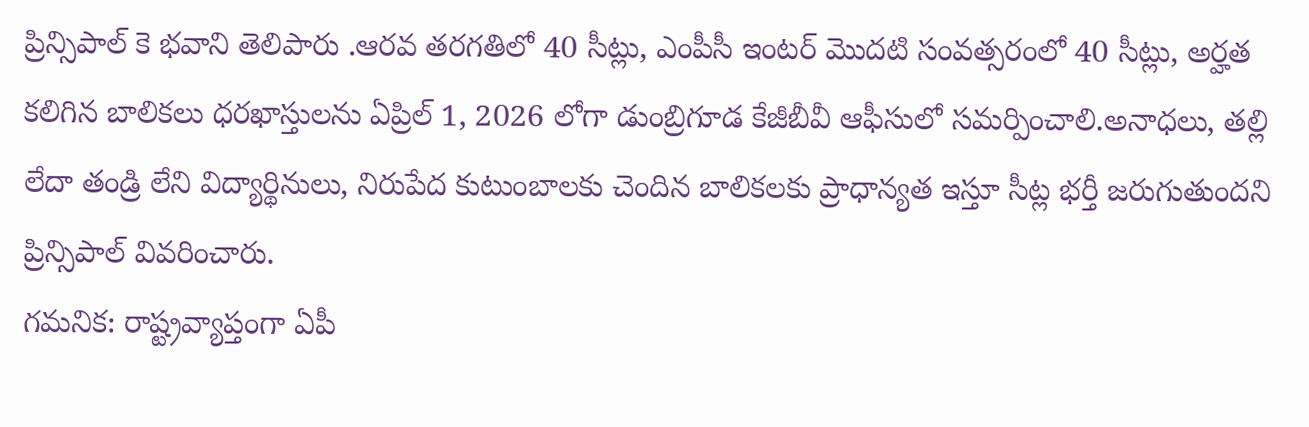ప్రిన్సిపాల్ కె భవాని తెలిపారు .ఆరవ తరగతిలో 40 సీట్లు, ఎంపీసీ ఇంటర్ మొదటి సంవత్సరంలో 40 సీట్లు, అర్హత కలిగిన బాలికలు ధరఖాస్తులను ఏప్రిల్ 1, 2026 లోగా డుంబ్రిగూడ కేజీబీవీ ఆఫీసులో సమర్పించాలి.అనాధలు, తల్లి లేదా తండ్రి లేని విద్యార్థినులు, నిరుపేద కుటుంబాలకు చెందిన బాలికలకు ప్రాధాన్యత ఇస్తూ సీట్ల భర్తీ జరుగుతుందని ప్రిన్సిపాల్ వివరించారు.
గమనిక: రాష్ట్రవ్యాప్తంగా ఏపీ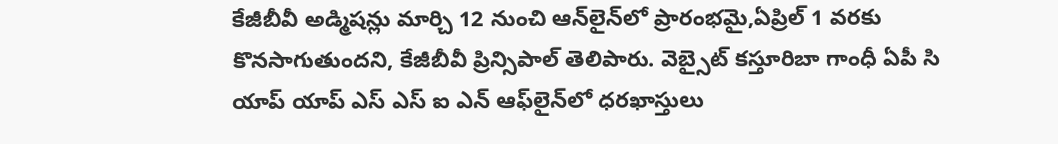కేజీబీవీ అడ్మిషన్లు మార్చి 12 నుంచి ఆన్‌లైన్‌లో ప్రారంభమై,ఏప్రిల్ 1 వరకు కొనసాగుతుందని, కేజీబీవీ ప్రిన్సిపాల్ తెలిపారు. వెబ్సైట్ కస్తూరిబా గాంధీ ఏపీ సి యాప్ యాప్ ఎస్ ఎస్ ఐ ఎన్ ఆఫ్‌లైన్‌లో ధరఖాస్తులు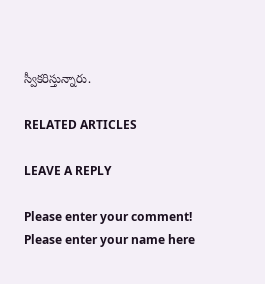స్వీకరిస్తున్నారు.

RELATED ARTICLES

LEAVE A REPLY

Please enter your comment!
Please enter your name here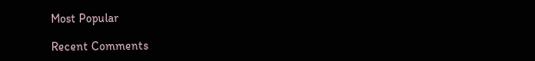Most Popular

Recent Comments